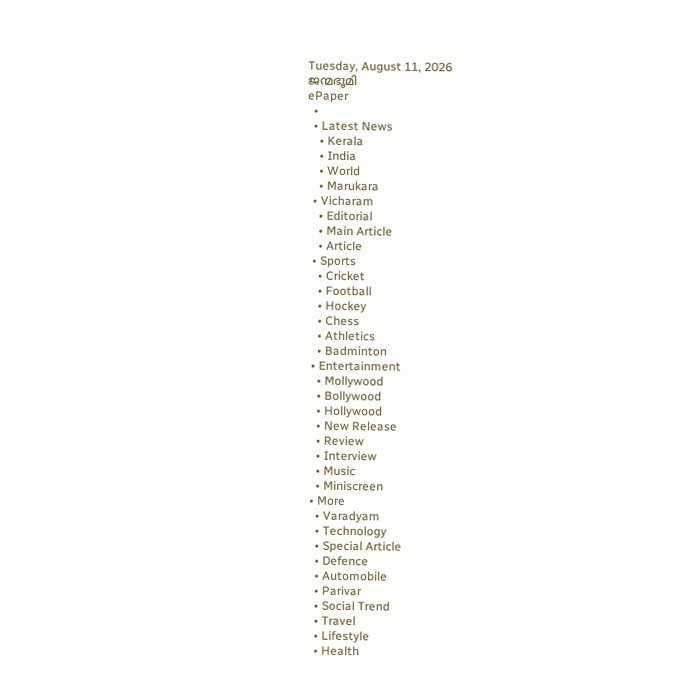Tuesday, August 11, 2026
ജന്മഭൂമി
ePaper
  •
  • Latest News
    • Kerala
    • India
    • World
    • Marukara
  • Vicharam
    • Editorial
    • Main Article
    • Article
  • Sports
    • Cricket
    • Football
    • Hockey
    • Chess
    • Athletics
    • Badminton
  • Entertainment
    • Mollywood
    • Bollywood
    • Hollywood
    • New Release
    • Review
    • Interview
    • Music
    • Miniscreen
  • More
    • Varadyam
    • Technology
    • Special Article
    • Defence
    • Automobile
    • Parivar
    • Social Trend
    • Travel
    • Lifestyle
    • Health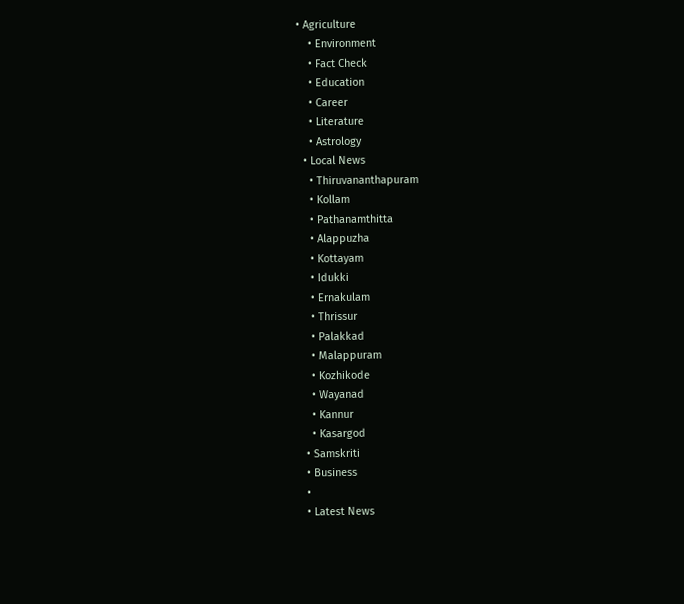• Agriculture
    • Environment
    • Fact Check
    • Education
    • Career
    • Literature
    • Astrology
  • Local News
    • Thiruvananthapuram
    • Kollam
    • Pathanamthitta
    • Alappuzha
    • Kottayam
    • Idukki
    • Ernakulam
    • Thrissur
    • Palakkad
    • Malappuram
    • Kozhikode
    • Wayanad
    • Kannur
    • Kasargod
  • Samskriti
  • Business
  •
  • Latest News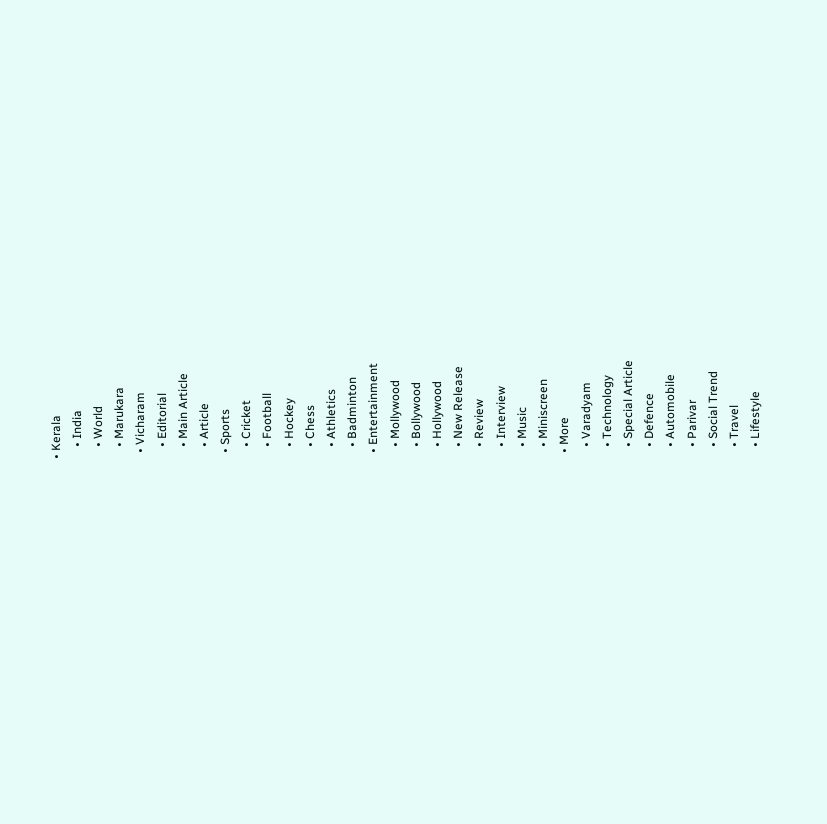• Kerala
    • India
    • World
    • Marukara
  • Vicharam
    • Editorial
    • Main Article
    • Article
  • Sports
    • Cricket
    • Football
    • Hockey
    • Chess
    • Athletics
    • Badminton
  • Entertainment
    • Mollywood
    • Bollywood
    • Hollywood
    • New Release
    • Review
    • Interview
    • Music
    • Miniscreen
  • More
    • Varadyam
    • Technology
    • Special Article
    • Defence
    • Automobile
    • Parivar
    • Social Trend
    • Travel
    • Lifestyle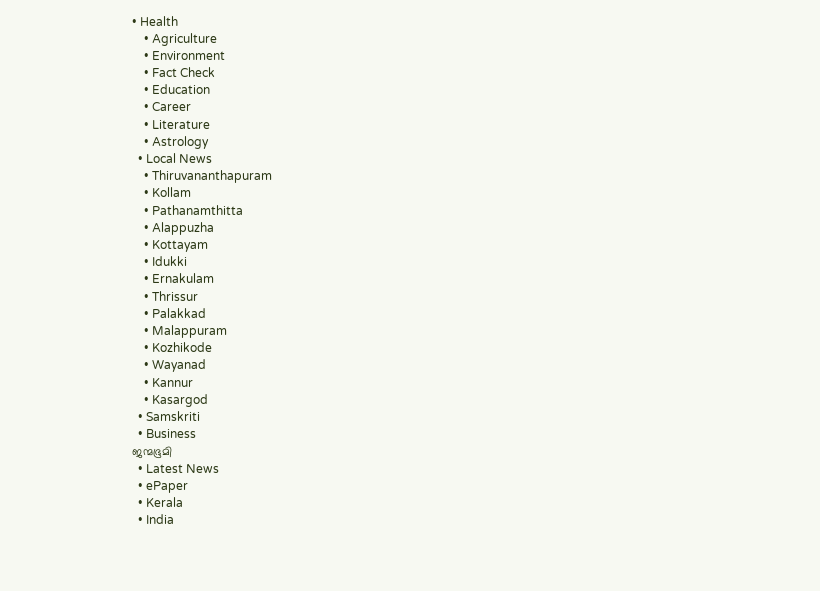• Health
    • Agriculture
    • Environment
    • Fact Check
    • Education
    • Career
    • Literature
    • Astrology
  • Local News
    • Thiruvananthapuram
    • Kollam
    • Pathanamthitta
    • Alappuzha
    • Kottayam
    • Idukki
    • Ernakulam
    • Thrissur
    • Palakkad
    • Malappuram
    • Kozhikode
    • Wayanad
    • Kannur
    • Kasargod
  • Samskriti
  • Business
ജന്മഭൂമി
  • Latest News
  • ePaper
  • Kerala
  • India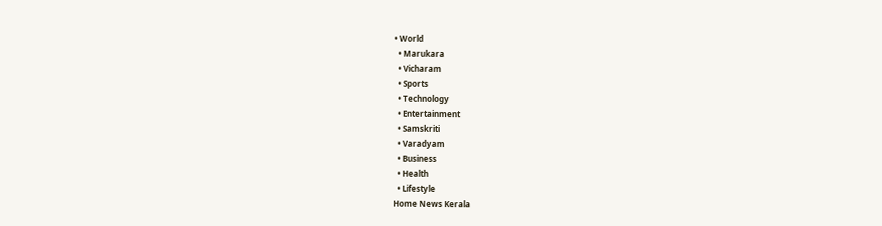• World
  • Marukara
  • Vicharam
  • Sports
  • Technology
  • Entertainment
  • Samskriti
  • Varadyam
  • Business
  • Health
  • Lifestyle
Home News Kerala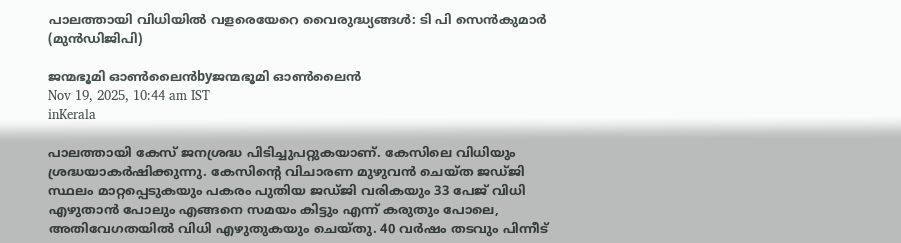പാലത്തായി വിധിയില്‍ വളരെയേറെ വൈരുദ്ധ്യങ്ങള്‍: ടി പി സെന്‍കുമാര്‍ (മുന്‍ഡിജിപി)

ജന്മഭൂമി ഓണ്‍ലൈന്‍byജന്മഭൂമി ഓണ്‍ലൈന്‍
Nov 19, 2025, 10:44 am IST
inKerala

പാലത്തായി കേസ് ജനശ്രദ്ധ പിടിച്ചുപറ്റുകയാണ്. കേസിലെ വിധിയും ശ്രദ്ധയാകര്‍ഷിക്കുന്നു. കേസിന്റെ വിചാരണ മുഴുവന്‍ ചെയ്ത ജഡ്ജി സ്ഥലം മാറ്റപ്പെടുകയും പകരം പുതിയ ജഡ്ജി വരികയും 33 പേജ് വിധി എഴുതാന്‍ പോലും എങ്ങനെ സമയം കിട്ടും എന്ന് കരുതും പോലെ, അതിവേഗതയില്‍ വിധി എഴുതുകയും ചെയ്തു. 40 വര്‍ഷം തടവും പിന്നീട്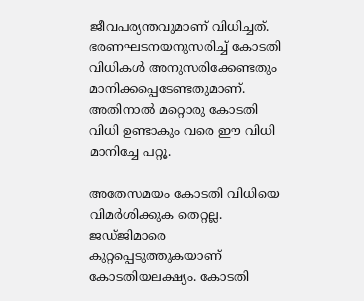ജീവപര്യന്തവുമാണ് വിധിച്ചത്. ഭരണഘടനയനുസരിച്ച് കോടതി വിധികള്‍ അനുസരിക്കേണ്ടതും മാനിക്കപ്പെടേണ്ടതുമാണ്. അതിനാല്‍ മറ്റൊരു കോടതി വിധി ഉണ്ടാകും വരെ ഈ വിധി മാനിച്ചേ പറ്റൂ.

അതേസമയം കോടതി വിധിയെ വിമര്‍ശിക്കുക തെറ്റല്ല. ജഡ്ജിമാരെ കുറ്റപ്പെടുത്തുകയാണ് കോടതിയലക്ഷ്യം. കോടതി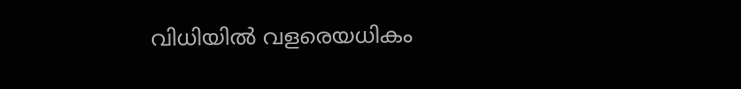വിധിയില്‍ വളരെയധികം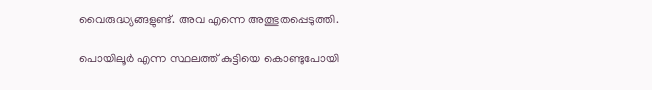വൈരുദ്ധ്യങ്ങളുണ്ട്. അവ എന്നെ അത്ഭുതപ്പെടുത്തി.

പൊയിലൂര്‍ എന്ന സ്ഥലത്ത് കുട്ടിയെ കൊണ്ടുപോയി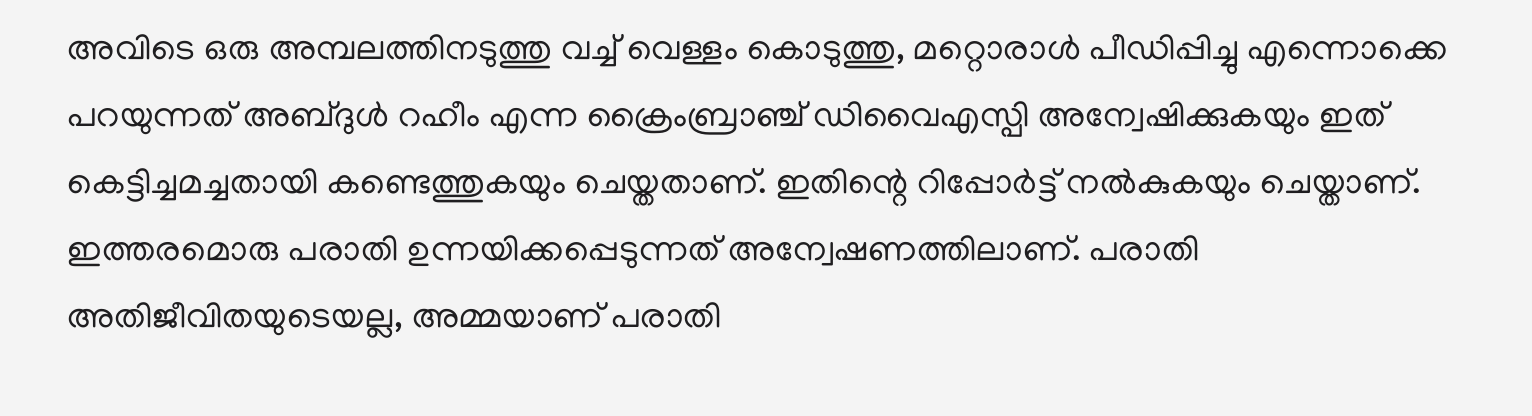അവിടെ ഒരു അമ്പലത്തിനടുത്തു വച്ച് വെള്ളം കൊടുത്തു, മറ്റൊരാള്‍ പീഡിപ്പിച്ചു എന്നൊക്കെ പറയുന്നത് അബ്ദുള്‍ റഹീം എന്ന ക്രൈംബ്രാഞ്ച് ഡിവൈഎസ്പി അന്വേഷിക്കുകയും ഇത് കെട്ടിച്ചമച്ചതായി കണ്ടെത്തുകയും ചെയ്തതാണ്. ഇതിന്റെ റിപ്പോര്‍ട്ട് നല്‍കുകയും ചെയ്താണ്. ഇത്തരമൊരു പരാതി ഉന്നയിക്കപ്പെടുന്നത് അന്വേഷണത്തിലാണ്. പരാതി അതിജീവിതയുടെയല്ല, അമ്മയാണ് പരാതി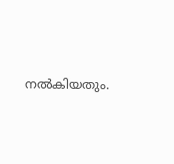നല്‍കിയതും.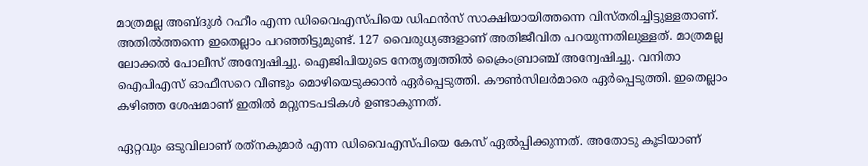മാത്രമല്ല അബ്ദുള്‍ റഹീം എന്ന ഡിവൈഎസ്പിയെ ഡിഫന്‍സ് സാക്ഷിയായിത്തന്നെ വിസ്തരിച്ചിട്ടുള്ളതാണ്. അതില്‍ത്തന്നെ ഇതെല്ലാം പറഞ്ഞിട്ടുമുണ്ട്. 127 വൈരുധ്യങ്ങളാണ് അതിജീവിത പറയുന്നതിലുള്ളത്. മാത്രമല്ല ലോക്കല്‍ പോലീസ് അന്വേഷിച്ചു. ഐജിപിയുടെ നേതൃത്വത്തില്‍ ക്രൈംബ്രാഞ്ച് അന്വേഷിച്ചു. വനിതാ ഐപിഎസ് ഓഫീസറെ വീണ്ടും മൊഴിയെടുക്കാന്‍ ഏര്‍പ്പെടുത്തി. കൗണ്‍സിലര്‍മാരെ ഏര്‍പ്പെടുത്തി. ഇതെല്ലാം കഴിഞ്ഞ ശേഷമാണ് ഇതില്‍ മറ്റുനടപടികള്‍ ഉണ്ടാകുന്നത്.

ഏറ്റവും ഒടുവിലാണ് രത്‌നകുമാര്‍ എന്ന ഡിവൈഎസ്പിയെ കേസ് ഏല്‍പ്പിക്കുന്നത്. അതോടു കൂടിയാണ്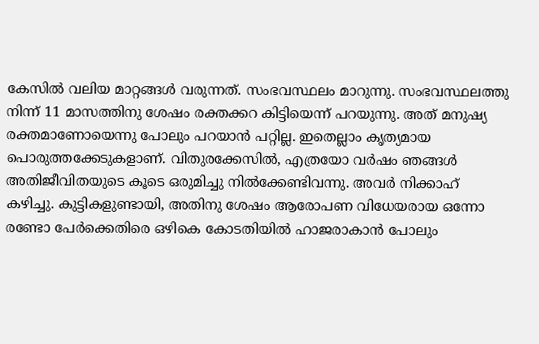കേസില്‍ വലിയ മാറ്റങ്ങള്‍ വരുന്നത്. സംഭവസ്ഥലം മാറുന്നു. സംഭവസ്ഥലത്തു നിന്ന് 11 മാസത്തിനു ശേഷം രക്തക്കറ കിട്ടിയെന്ന് പറയുന്നു. അത് മനുഷ്യ രക്തമാണോയെന്നു പോലും പറയാന്‍ പറ്റില്ല. ഇതെല്ലാം കൃത്യമായ പൊരുത്തക്കേടുകളാണ്. വിതുരക്കേസില്‍, എത്രയോ വര്‍ഷം ഞങ്ങള്‍ അതിജീവിതയുടെ കൂടെ ഒരുമിച്ചു നില്‍ക്കേണ്ടിവന്നു. അവര്‍ നിക്കാഹ് കഴിച്ചു. കുട്ടികളുണ്ടായി, അതിനു ശേഷം ആരോപണ വിധേയരായ ഒന്നോ രണ്ടോ പേര്‍ക്കെതിരെ ഒഴികെ കോടതിയില്‍ ഹാജരാകാന്‍ പോലും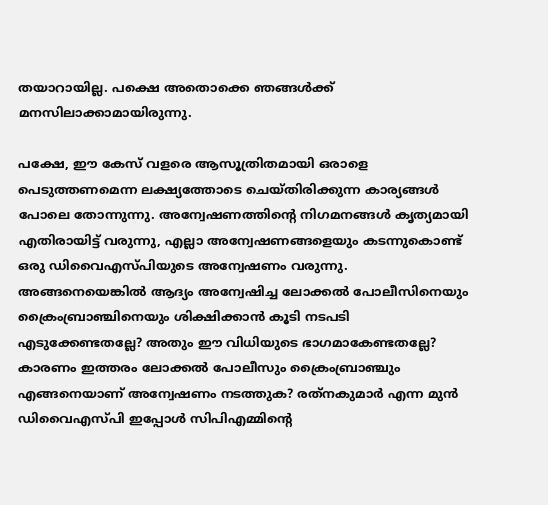തയാറായില്ല. പക്ഷെ അതൊക്കെ ഞങ്ങള്‍ക്ക് മനസിലാക്കാമായിരുന്നു.

പക്ഷേ, ഈ കേസ് വളരെ ആസൂത്രിതമായി ഒരാളെ പെടുത്തണമെന്ന ലക്ഷ്യത്തോടെ ചെയ്തിരിക്കുന്ന കാര്യങ്ങള്‍ പോലെ തോന്നുന്നു. അന്വേഷണത്തിന്റെ നിഗമനങ്ങള്‍ കൃത്യമായി എതിരായിട്ട് വരുന്നു, എല്ലാ അന്വേഷണങ്ങളെയും കടന്നുകൊണ്ട് ഒരു ഡിവൈഎസ്പിയുടെ അന്വേഷണം വരുന്നു. അങ്ങനെയെങ്കില്‍ ആദ്യം അന്വേഷിച്ച ലോക്കല്‍ പോലീസിനെയും ക്രൈംബ്രാഞ്ചിനെയും ശിക്ഷിക്കാന്‍ കൂടി നടപടി എടുക്കേണ്ടതല്ലേ? അതും ഈ വിധിയുടെ ഭാഗമാകേണ്ടതല്ലേ? കാരണം ഇത്തരം ലോക്കല്‍ പോലീസും ക്രൈംബ്രാഞ്ചും എങ്ങനെയാണ് അന്വേഷണം നടത്തുക? രത്‌നകുമാര്‍ എന്ന മുന്‍ ഡിവൈഎസ്പി ഇപ്പോള്‍ സിപിഎമ്മിന്റെ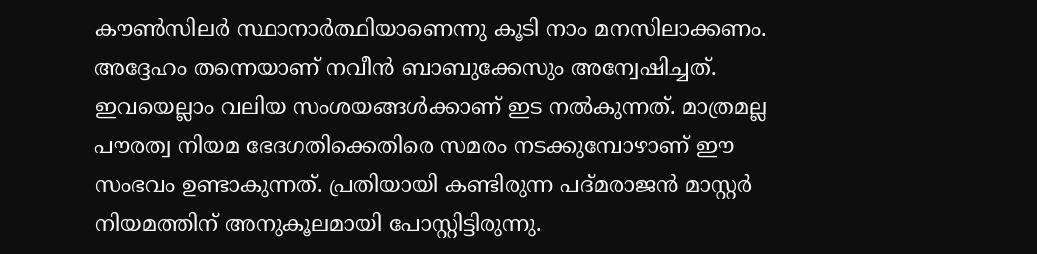കൗണ്‍സിലര്‍ സ്ഥാനാര്‍ത്ഥിയാണെന്നു കൂടി നാം മനസിലാക്കണം. അദ്ദേഹം തന്നെയാണ് നവീന്‍ ബാബുക്കേസും അന്വേഷിച്ചത്. ഇവയെല്ലാം വലിയ സംശയങ്ങള്‍ക്കാണ് ഇട നല്‍കുന്നത്. മാത്രമല്ല പൗരത്വ നിയമ ഭേദഗതിക്കെതിരെ സമരം നടക്കുമ്പോഴാണ് ഈ സംഭവം ഉണ്ടാകുന്നത്. പ്രതിയായി കണ്ടിരുന്ന പദ്മരാജന്‍ മാസ്റ്റര്‍ നിയമത്തിന് അനുകൂലമായി പോസ്റ്റിട്ടിരുന്നു.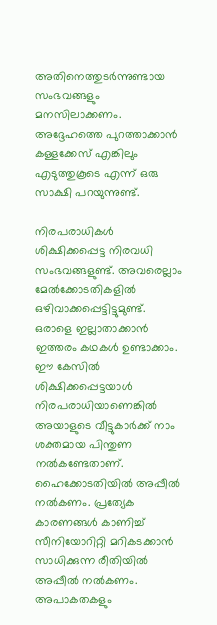അതിനെത്തുടര്‍ന്നുണ്ടായ സംഭവങ്ങളും മനസിലാക്കണം. അദ്ദേഹത്തെ പുറത്താക്കാന്‍ കള്ളക്കേസ് എങ്കിലും എടുത്തുകൂടെ എന്ന് ഒരു സാക്ഷി പറയുന്നുണ്ട്.

നിരപരാധികള്‍ ശിക്ഷിക്കപ്പെട്ട നിരവധി സംഭവങ്ങളുണ്ട്. അവരെല്ലാം മേല്‍ക്കോടതികളില്‍ ഒഴിവാക്കപ്പെട്ടിട്ടുമുണ്ട്. ഒരാളെ ഇല്ലാതാക്കാന്‍ ഇത്തരം കഥകള്‍ ഉണ്ടാക്കാം. ഈ കേസില്‍ ശിക്ഷിക്കപ്പെട്ടയാള്‍ നിരപരാധിയാണെങ്കില്‍ അയാളുടെ വീട്ടുകാര്‍ക്ക് നാം ശക്തമായ പിന്തുണ നല്‍കണ്ടേതാണ്. ഹൈക്കോടതിയില്‍ അപ്പീല്‍ നല്‍കണം. പ്രത്യേക കാരണങ്ങള്‍ കാണിച്ച് സീനിയോറിറ്റി മറികടക്കാന്‍ സാധിക്കുന്ന രീതിയില്‍ അപ്പീല്‍ നല്‍കണം. അപാകതകളും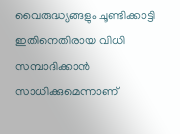വൈരുദ്ധ്യങ്ങളും ചൂണ്ടിക്കാട്ടി ഇതിനെതിരായ വിധി സമ്പാദിക്കാന്‍ സാധിക്കുമെന്നാണ്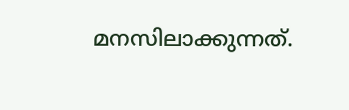മനസിലാക്കുന്നത്.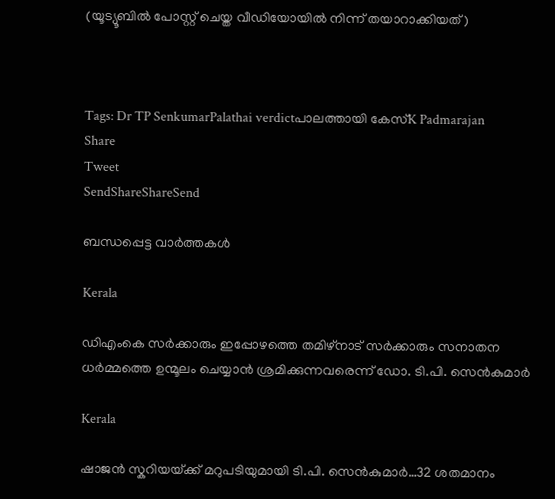(യൂട്യൂബില്‍ പോസ്റ്റ് ചെയ്ത വീഡിയോയില്‍ നിന്ന് തയാറാക്കിയത്)



Tags: Dr TP SenkumarPalathai verdictപാലത്തായി കേസ്K Padmarajan
Share
Tweet
SendShareShareSend

ബന്ധപ്പെട്ട വാര്‍ത്തകള്‍

Kerala

ഡിഎംകെ സര്‍ക്കാരും ഇപ്പോഴത്തെ തമിഴ്നാട് സര്‍ക്കാരും സനാതന ധര്‍മ്മത്തെ ഉന്മൂലം ചെയ്യാന്‍ ശ്രമിക്കുന്നവരെന്ന് ഡോ. ടി.പി. സെന്‍കുമാര്‍

Kerala

ഷാജന്‍ സ്കറിയയ്‌ക്ക് മറുപടിയുമായി ടി.പി. സെന്‍കുമാര്‍…32 ശതമാനം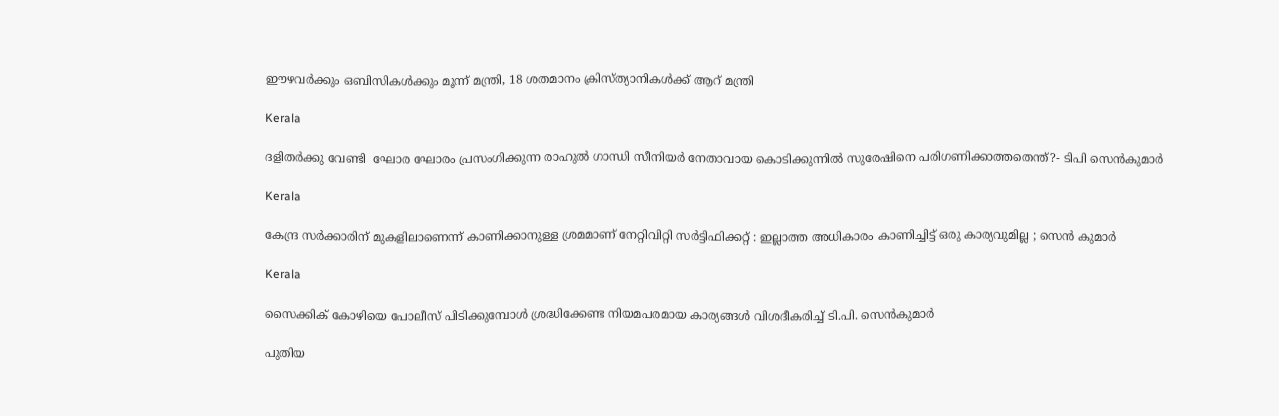ഈഴവര്‍ക്കും ഒബിസികള്‍ക്കും മൂന്ന് മന്ത്രി, 18 ശതമാനം ക്രിസ്ത്യാനികള്‍ക്ക് ആറ് മന്ത്രി

Kerala

ദളിതർക്കു വേണ്ടി  ഘോര ഘോരം പ്രസംഗിക്കുന്ന രാഹുൽ ഗാന്ധി സീനിയർ നേതാവായ കൊടിക്കുന്നിൽ സുരേഷിനെ പരിഗണിക്കാത്തതെന്ത്?- ടിപി സെൻകുമാർ

Kerala

കേന്ദ്ര സർക്കാരിന് മുകളിലാണെന്ന് കാണിക്കാനുള്ള ശ്രമമാണ് നേറ്റിവിറ്റി സർട്ടിഫിക്കറ്റ് : ഇല്ലാത്ത അധികാരം കാണിച്ചിട്ട് ഒരു കാര്യവുമില്ല ; സെൻ കുമാർ

Kerala

സൈക്കിക് കോഴിയെ പോലീസ് പിടിക്കുമ്പോൾ ശ്രദ്ധിക്കേണ്ട നിയമപരമായ കാര്യങ്ങൾ വിശദീകരിച്ച്‌ ടി.പി. സെൻകുമാർ

പുതിയ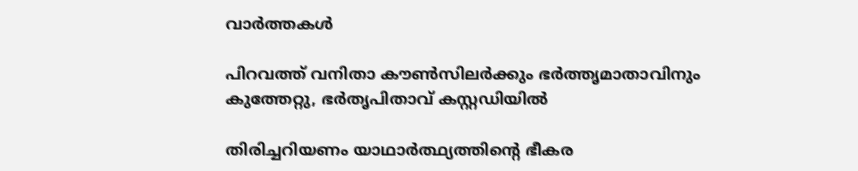വാര്‍ത്തകള്‍

പിറവത്ത് വനിതാ കൗൺസില‍ർക്കും ഭർത്തൃമാതാവിനും കുത്തേറ്റു, ഭർതൃപിതാവ് കസ്റ്റഡിയിൽ

തിരിച്ചറിയണം യാഥാര്‍ത്ഥ്യത്തിന്റെ ഭീകര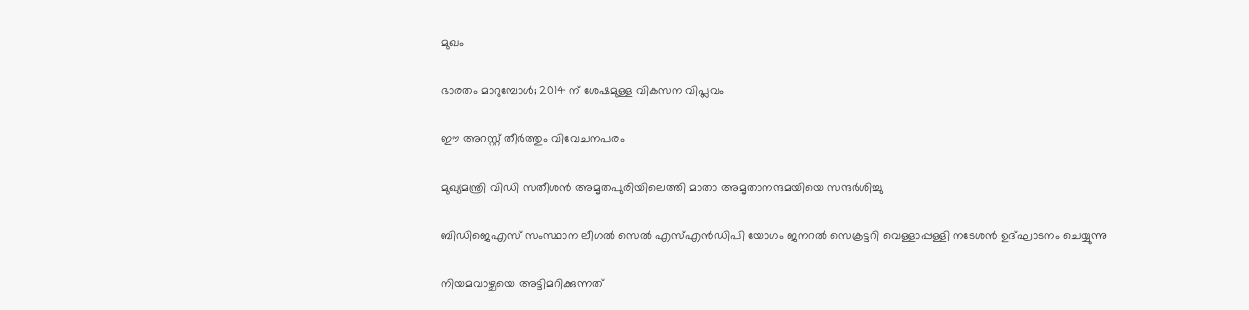മുഖം

ഭാരതം മാറുമ്പോള്‍; 2014 ന് ശേഷമുള്ള വികസന വിപ്ലവം

ഈ അറസ്റ്റ് തീര്‍ത്തും വിവേചനപരം

മുഖ്യമന്ത്രി വിഡി സതീശന്‍ അമൃതപുരിയിലെത്തി മാതാ അമൃതാനന്ദമയിയെ സന്ദര്‍ശിച്ചു

ബിഡിജെഎസ് സംസ്ഥാന ലീഗല്‍ സെല്‍ എസ്എന്‍ഡിപി യോഗം ജനറല്‍ സെക്രട്ടറി വെള്ളാപ്പള്ളി നടേശന്‍ ഉദ്ഘാടനം ചെയ്യുന്നു

നിയമവാഴ്ചയെ അട്ടിമറിക്കുന്നത്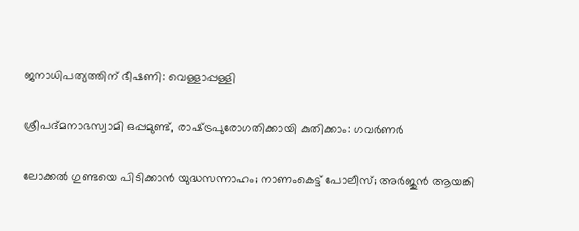ജനാധിപത്യത്തിന് ഭീഷണി: വെള്ളാപ്പള്ളി

ശ്രീപദ്മനാഭസ്വാമി ഒപ്പമുണ്ട്, രാഷ്‌ട്രപുരോഗതിക്കായി കുതിക്കാം: ഗവര്‍ണര്‍

ലോക്കല്‍ ഗുണ്ടയെ പിടിക്കാന്‍ യുദ്ധസന്നാഹം; നാണംകെട്ട് പോലീസ്; അര്‍ജുന്‍ ആയങ്കി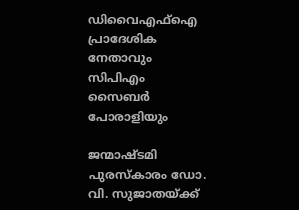ഡിവൈഎഫ്‌ഐ പ്രാദേശിക നേതാവും സിപിഎം സൈബര്‍ പോരാളിയും

ജന്മാഷ്ടമി പുരസ്‌കാരം ഡോ. വി. സുജാതയ്‌ക്ക്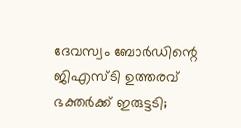ദേവസ്വം ബോര്‍ഡിന്റെ ജിഎസ്ടി ഉത്തരവ് ഭക്തര്‍ക്ക് ഇരുട്ടടി;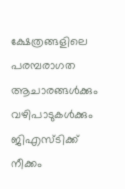ക്ഷേത്രങ്ങളിലെ പരമ്പരാഗത ആചാരങ്ങള്‍ക്കും വഴിപാടുകള്‍ക്കും ജിഎസ്ടിക്ക് നീക്കം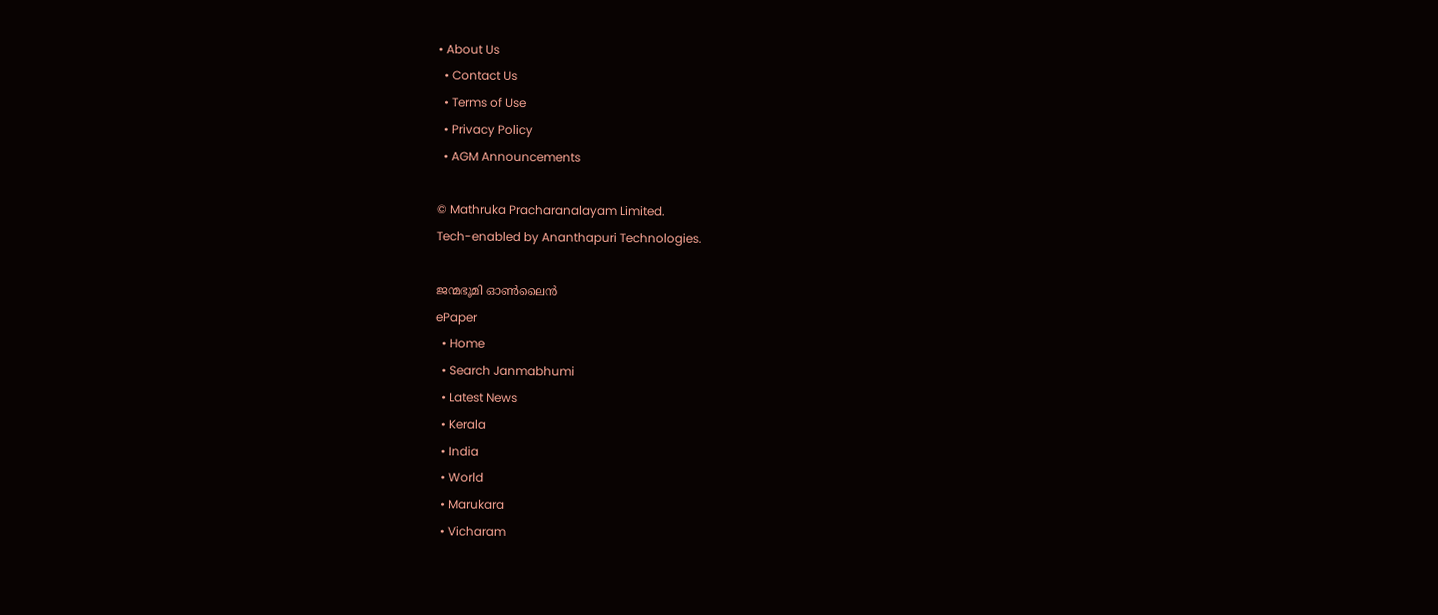• About Us
  • Contact Us
  • Terms of Use
  • Privacy Policy
  • AGM Announcements

© Mathruka Pracharanalayam Limited.
Tech-enabled by Ananthapuri Technologies.

ജന്മഭൂമി ഓണ്‍ലൈന്‍
ePaper
  • Home
  • Search Janmabhumi
  • Latest News
  • Kerala
  • India
  • World
  • Marukara
  • Vicharam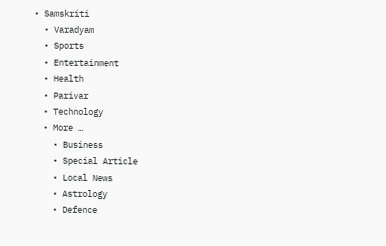• Samskriti
  • Varadyam
  • Sports
  • Entertainment
  • Health
  • Parivar
  • Technology
  • More …
    • Business
    • Special Article
    • Local News
    • Astrology
    • Defence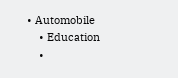• Automobile
    • Education
    •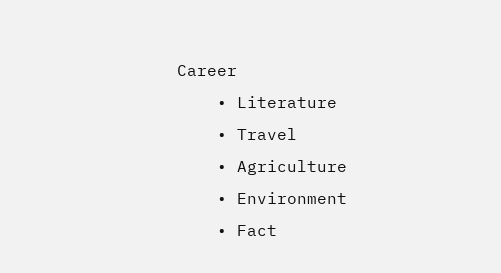Career
    • Literature
    • Travel
    • Agriculture
    • Environment
    • Fact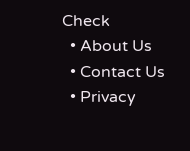Check
  • About Us
  • Contact Us
  • Privacy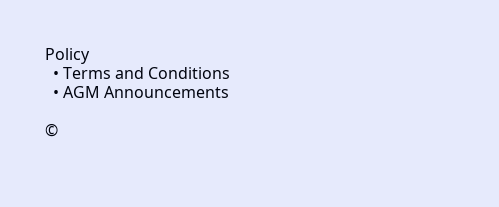Policy
  • Terms and Conditions
  • AGM Announcements

©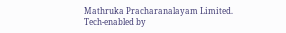Mathruka Pracharanalayam Limited.
Tech-enabled by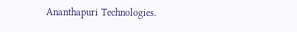Ananthapuri Technologies.